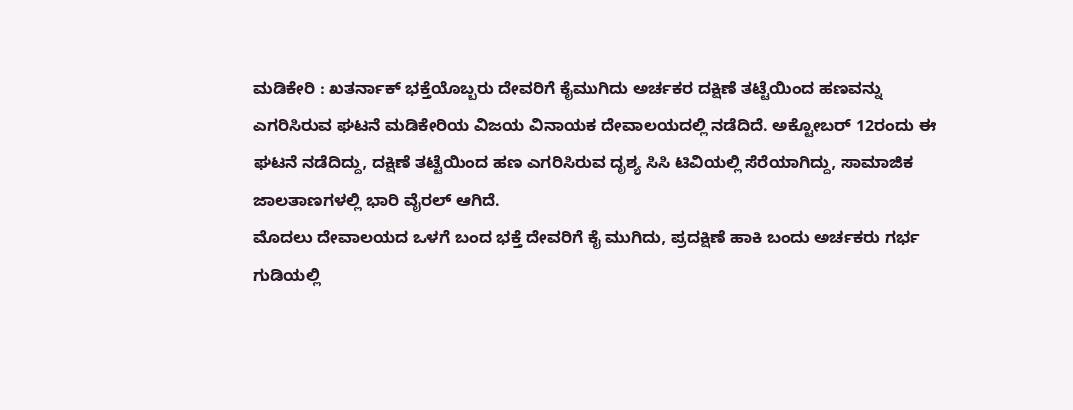ಮಡಿಕೇರಿ : ಖತರ್ನಾಕ್ ಭಕ್ತೆಯೊಬ್ಬರು ದೇವರಿಗೆ ಕೈಮುಗಿದು ಅರ್ಚಕರ ದಕ್ಷಿಣೆ ತಟ್ಟೆಯಿಂದ ಹಣವನ್ನು ಎಗರಿಸಿರುವ ಘಟನೆ ಮಡಿಕೇರಿಯ ವಿಜಯ ವಿನಾಯಕ ದೇವಾಲಯದಲ್ಲಿ ನಡೆದಿದೆ. ಅಕ್ಟೋಬರ್ 12ರಂದು ಈ ಘಟನೆ ನಡೆದಿದ್ದು, ದಕ್ಷಿಣೆ ತಟ್ಟೆಯಿಂದ ಹಣ ಎಗರಿಸಿರುವ ದೃಶ್ಯ ಸಿಸಿ ಟಿವಿಯಲ್ಲಿ ಸೆರೆಯಾಗಿದ್ದು, ಸಾಮಾಜಿಕ ಜಾಲತಾಣಗಳಲ್ಲಿ ಭಾರಿ ವೈರಲ್ ಆಗಿದೆ.
ಮೊದಲು ದೇವಾಲಯದ ಒಳಗೆ ಬಂದ ಭಕ್ತೆ ದೇವರಿಗೆ ಕೈ ಮುಗಿದು, ಪ್ರದಕ್ಷಿಣೆ ಹಾಕಿ ಬಂದು ಅರ್ಚಕರು ಗರ್ಭ ಗುಡಿಯಲ್ಲಿ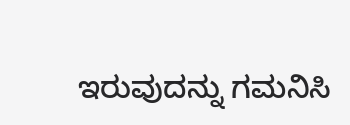ಇರುವುದನ್ನು ಗಮನಿಸಿ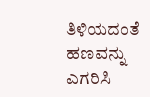ತಿಳಿಯದಂತೆ ಹಣವನ್ನು ಎಗರಿಸಿ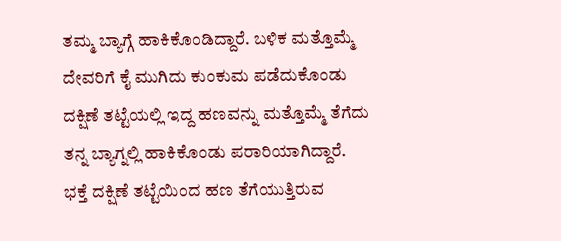ತಮ್ಮ ಬ್ಯಾಗ್ಗೆ ಹಾಕಿಕೊಂಡಿದ್ದಾರೆ. ಬಳಿಕ ಮತ್ತೊಮ್ಮೆ ದೇವರಿಗೆ ಕೈ ಮುಗಿದು ಕುಂಕುಮ ಪಡೆದುಕೊಂಡು ದಕ್ಷಿಣೆ ತಟ್ಟೆಯಲ್ಲಿ ಇದ್ದ ಹಣವನ್ನು ಮತ್ತೊಮ್ಮೆ ತೆಗೆದು ತನ್ನ ಬ್ಯಾಗ್ನಲ್ಲಿ ಹಾಕಿಕೊಂಡು ಪರಾರಿಯಾಗಿದ್ದಾರೆ. ಭಕ್ತೆ ದಕ್ಷಿಣೆ ತಟ್ಟೆಯಿಂದ ಹಣ ತೆಗೆಯುತ್ತಿರುವ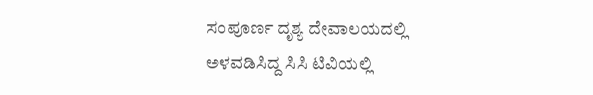ಸಂಪೂರ್ಣ ದೃಶ್ಯ ದೇವಾಲಯದಲ್ಲಿ ಅಳವಡಿಸಿದ್ದ ಸಿಸಿ ಟಿವಿಯಲ್ಲಿ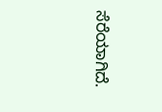ಸೆರೆಯಾಗಿದೆ.